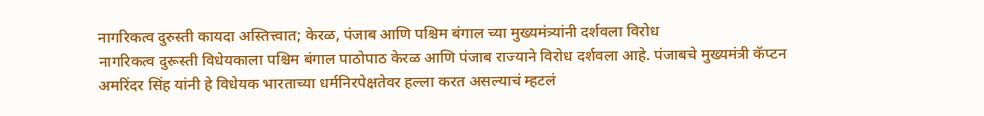नागरिकत्व दुरुस्ती कायदा अस्तित्त्वात; केरळ, पंजाब आणि पश्चिम बंगाल च्या मुख्यमंत्र्यांनी दर्शवला विरोध
नागरिकत्व दुरूस्ती विधेयकाला पश्चिम बंगाल पाठोपाठ केरळ आणि पंजाब राज्याने विरोध दर्शवला आहे. पंजाबचे मुख्यमंत्री कॅप्टन अमरिंदर सिंह यांनी हे विधेयक भारताच्या धर्मनिरपेक्षतेवर हल्ला करत असल्याचं म्हटलं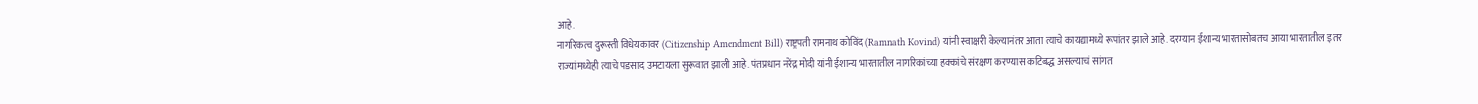आहे.
नागरिकत्व दुरूस्ती विधेयकावर (Citizenship Amendment Bill) राष्ट्रपती रामनाथ कोविंद (Ramnath Kovind) यांनी स्वाक्षरी केल्यानंतर आता त्याचे कायद्यामध्ये रूपांतर झाले आहे. दरम्यान ईशान्य भारतासोबतच आया भारतातील इतर राज्यांमध्येही त्याचे पडसाद उमटायला सुरूवात झाली आहे. पंतप्रधान नरेंद्र मोदी यांनी ईशान्य भारतातील नागरिकांच्या हक्कांचे संरक्षण करण्यास कटिबद्ध असल्याचं सांगत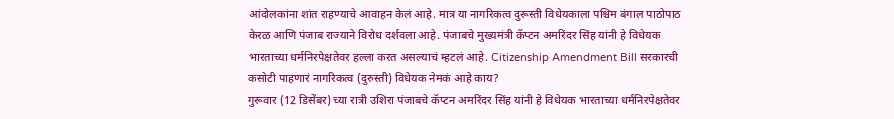आंदोलकांना शांत राहण्याचे आवाहन केलं आहे. मात्र या नागरिकत्व दुरूस्ती विधेयकाला पश्चिम बंगाल पाठोपाठ केरळ आणि पंजाब राज्याने विरोध दर्शवला आहे. पंजाबचे मुख्यमंत्री कॅप्टन अमरिंदर सिंह यांनी हे विधेयक भारताच्या धर्मनिरपेक्षतेवर हल्ला करत असल्याचं म्हटलं आहे. Citizenship Amendment Bill सरकारची कसोटी पाहणारं नागरिकत्व (दुरुस्ती) विधेयक नेमकं आहे काय?
गुरूवार (12 डिसेंबर) च्या रात्री उशिरा पंजाबचे कॅप्टन अमरिंदर सिंह यांनी हे विधेयक भारताच्या धर्मनिरपेक्षतेवर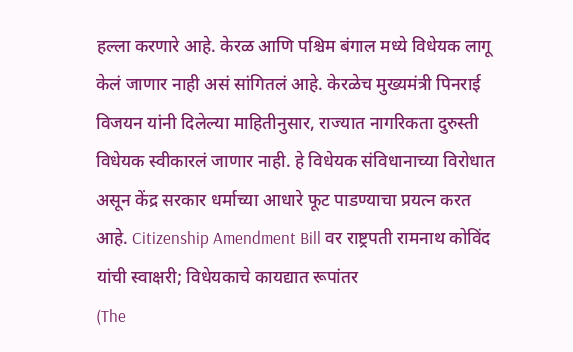हल्ला करणारे आहे. केरळ आणि पश्चिम बंगाल मध्ये विधेयक लागू केलं जाणार नाही असं सांगितलं आहे. केरळेच मुख्यमंत्री पिनराई विजयन यांनी दिलेल्या माहितीनुसार, राज्यात नागरिकता दुरुस्ती विधेयक स्वीकारलं जाणार नाही. हे विधेयक संविधानाच्या विरोधात असून केंद्र सरकार धर्माच्या आधारे फूट पाडण्याचा प्रयत्न करत आहे. Citizenship Amendment Bill वर राष्ट्रपती रामनाथ कोविंद यांची स्वाक्षरी; विधेयकाचे कायद्यात रूपांतर
(The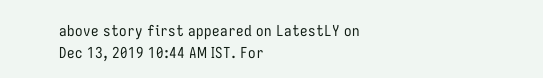above story first appeared on LatestLY on Dec 13, 2019 10:44 AM IST. For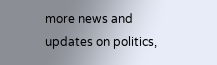more news and updates on politics,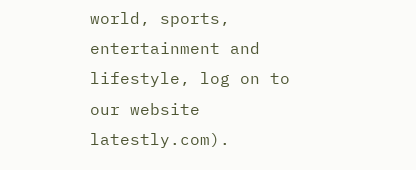world, sports, entertainment and lifestyle, log on to our website latestly.com).